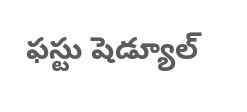ఫస్టు షెడ్యూల్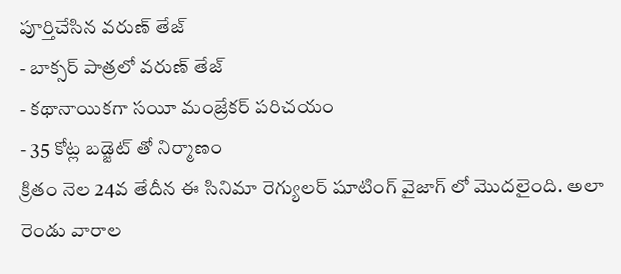పూర్తిచేసిన వరుణ్ తేజ్
- బాక్సర్ పాత్రలో వరుణ్ తేజ్
- కథానాయికగా సయీ మంజ్రేకర్ పరిచయం
- 35 కోట్ల బడ్జెట్ తో నిర్మాణం
క్రితం నెల 24వ తేదీన ఈ సినిమా రెగ్యులర్ షూటింగ్ వైజాగ్ లో మొదలైంది. అలా రెండు వారాల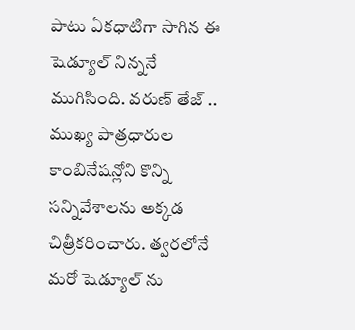పాటు ఏకధాటిగా సాగిన ఈ షెడ్యూల్ నిన్ననే ముగిసింది. వరుణ్ తేజ్ .. ముఖ్య పాత్రధారుల కాంబినేషన్లోని కొన్ని సన్నివేశాలను అక్కడ చిత్రీకరించారు. త్వరలోనే మరో షెడ్యూల్ ను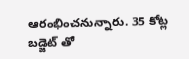ఆరంభించనున్నారు. 35 కోట్ల బడ్జెట్ తో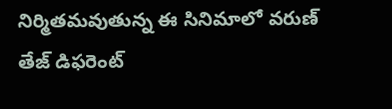నిర్మితమవుతున్న ఈ సినిమాలో వరుణ్ తేజ్ డిఫరెంట్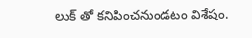లుక్ తో కనిపించనుండటం విశేషం.